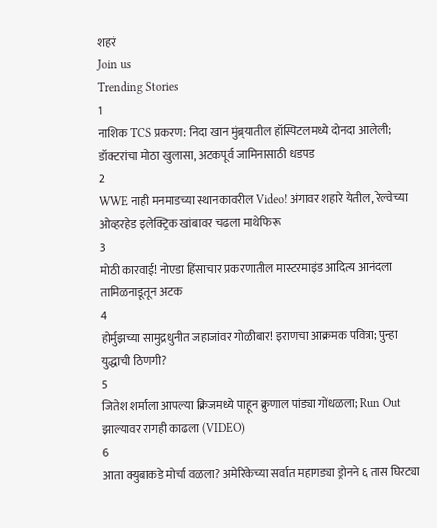शहरं
Join us
Trending Stories
1
नाशिक TCS प्रकरण: निदा खान मुंब्र्यातील हॉस्पिटलमध्ये दोनदा आलेली; डॉक्टरांचा मोठा खुलासा, अटकपूर्व जामिनासाठी धडपड
2
WWE नाही मनमाडच्या स्थानकावरील Video! अंगावर शहारे येतील, रेल्वेच्या ओव्हरहेड इलेक्ट्रिक खांबावर चढला माथेफिरू
3
मोठी कारवाई! नोएडा हिंसाचार प्रकरणातील मास्टरमाइंड आदित्य आनंदला तामिळनाडूतून अटक
4
होर्मुझच्या सामुद्रधुनीत जहाजांवर गोळीबार! इराणचा आक्रमक पवित्रा; पुन्हा युद्धाची ठिणगी?
5
जितेश शर्माला आपल्या क्रिजमध्ये पाहून क्रुणाल पांड्या गोंधळला; Run Out झाल्यावर रागही काढला (VIDEO)
6
आता क्युबाकडे मोर्चा वळला? अमेरिकेच्या सर्वात महागड्या ड्रोनने ६ तास घिरट्या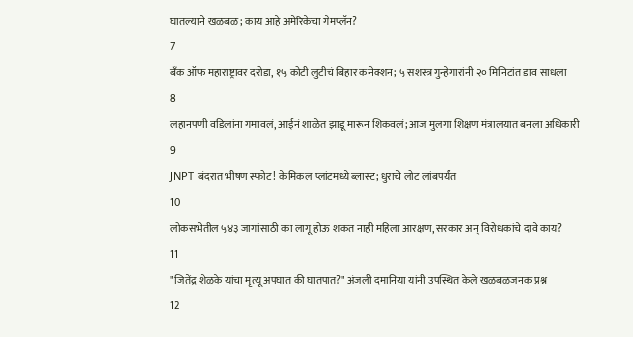घातल्याने खळबळ; काय आहे अमेरिकेचा गेमप्लॅन?
7
बँक ऑफ महाराष्ट्रावर दरोडा, १५ कोटी लुटीचं बिहार कनेक्शन; ५ सशस्त्र गुन्हेगारांनी २० मिनिटांत डाव साधला
8
लहानपणी वडिलांना गमावलं, आईनं शाळेत झाडू मारून शिकवलं; आज मुलगा शिक्षण मंत्रालयात बनला अधिकारी
9
JNPT बंदरात भीषण स्फोट! केमिकल प्लांटमध्ये ब्लास्ट; धुराचे लोट लांबपर्यंत
10
लोकसभेतील ५४३ जागांसाठी का लागू होऊ शकत नाही महिला आरक्षण, सरकार अन् विरोधकांचे दावे काय?
11
"जितेंद्र शेळके यांचा मृत्यू अपघात की घातपात?" अंजली दमानिया यांनी उपस्थित केले खळबळजनक प्रश्न
12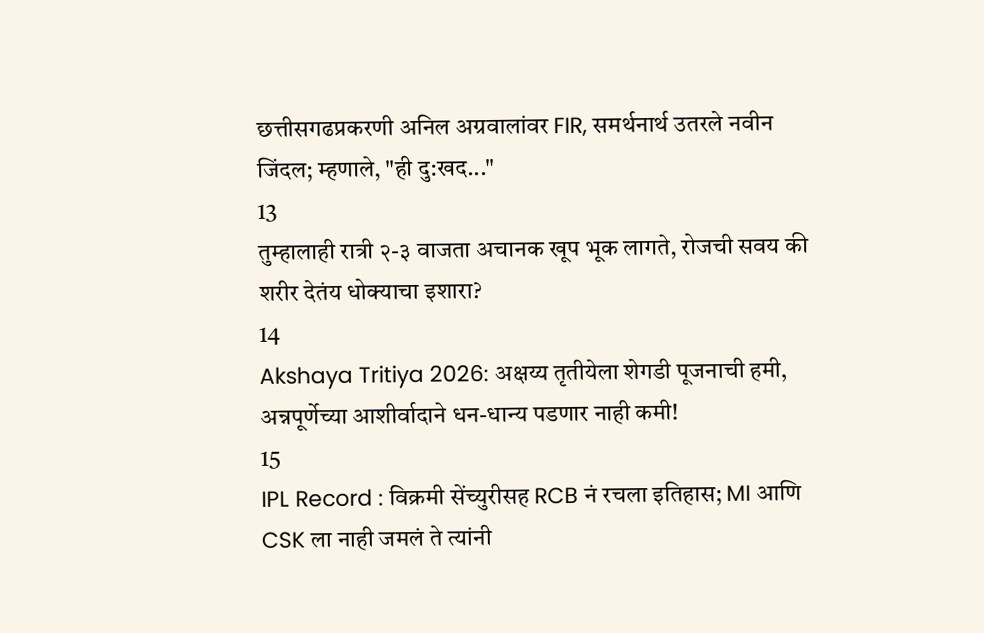छत्तीसगढप्रकरणी अनिल अग्रवालांवर FIR, समर्थनार्थ उतरले नवीन जिंदल; म्हणाले, "ही दु:खद..."
13
तुम्हालाही रात्री २-३ वाजता अचानक खूप भूक लागते, रोजची सवय की शरीर देतंय धोक्याचा इशारा?
14
Akshaya Tritiya 2026: अक्षय्य तृतीयेला शेगडी पूजनाची हमी, अन्नपूर्णेच्या आशीर्वादाने धन-धान्य पडणार नाही कमी!
15
IPL Record : विक्रमी सेंच्युरीसह RCB नं रचला इतिहास; MI आणि CSK ला नाही जमलं ते त्यांनी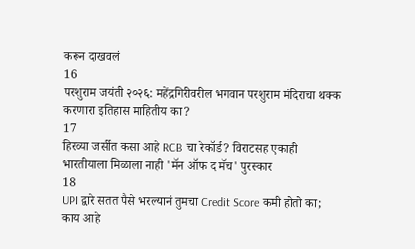करून दाखवलं
16
परशुराम जयंती २०२६: महेंद्रगिरीवरील भगवान परशुराम मंदिराचा थक्क करणारा इतिहास माहितीय का?
17
हिरव्या जर्सीत कसा आहे RCB चा रेकॉर्ड? विराटसह एकाही भारतीयाला मिळाला नाही 'मॅन ऑफ द मॅच' पुरस्कार
18
UPI द्वारे सतत पैसे भरल्यानं तुमचा Credit Score कमी होतो का; काय आहे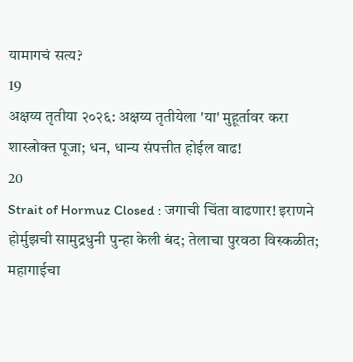यामागचं सत्य?
19
अक्षय्य तृतीया २०२६: अक्षय्य तृतीयेला 'या' मुहूर्तावर करा शास्त्रोक्त पूजा; धन, धान्य संपत्तीत होईल वाढ!
20
Strait of Hormuz Closed : जगाची चिंता वाढणार! इराणने होर्मुझची सामुद्रधुनी पुन्हा केली बंद; तेलाचा पुरवठा विस्कळीत; महागाईचा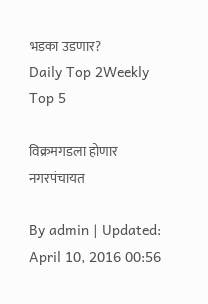भडका उडणार?
Daily Top 2Weekly Top 5

विक्रमगडला होणार नगरपंचायत

By admin | Updated: April 10, 2016 00:56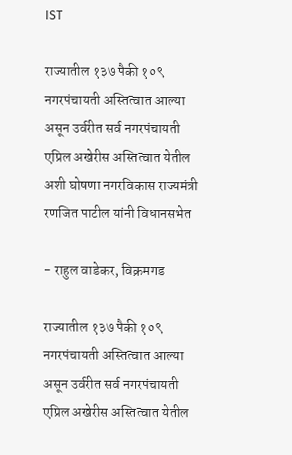IST

राज्यातील १३७ पैकी १०९ नगरपंचायती अस्तित्वात आल्या असून उर्वरीत सर्व नगरपंचायती एप्रिल अखेरीस अस्तित्वात येतील अशी घोषणा नगरविकास राज्यमंत्री रणजित पाटील यांनी विधानसभेत

- राहुल वाडेकर, विक्रमगड

राज्यातील १३७ पैकी १०९ नगरपंचायती अस्तित्वात आल्या असून उर्वरीत सर्व नगरपंचायती एप्रिल अखेरीस अस्तित्वात येतील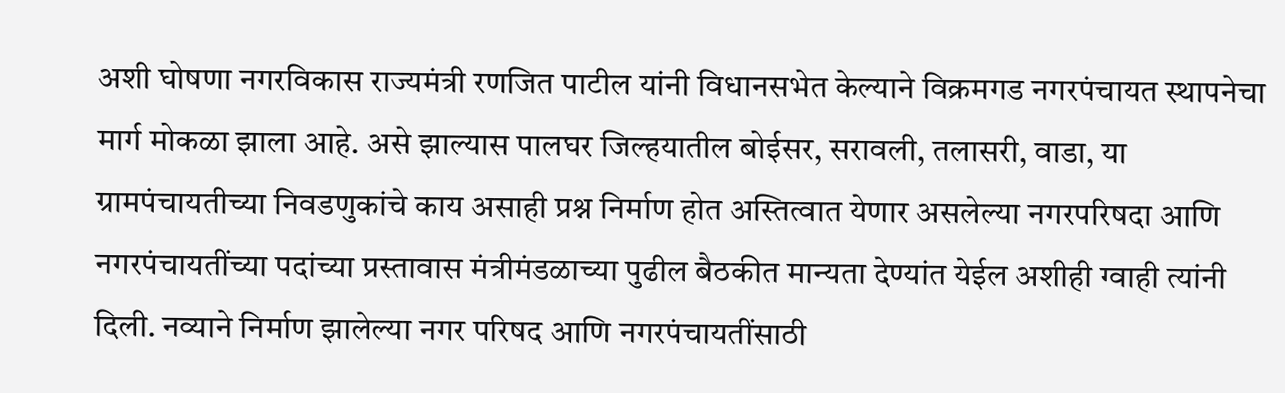अशी घोषणा नगरविकास राज्यमंत्री रणजित पाटील यांनी विधानसभेत केल्याने विक्रमगड नगरपंचायत स्थापनेचा मार्ग मोकळा झाला आहे. असे झाल्यास पालघर जिल्हयातील बोईसर, सरावली, तलासरी, वाडा, या ग्रामपंचायतीच्या निवडणुकांचे काय असाही प्रश्न निर्माण होत अस्तित्वात येणार असलेल्या नगरपरिषदा आणि नगरपंचायतींच्या पदांच्या प्रस्तावास मंत्रीमंडळाच्या पुढील बैठकीत मान्यता देण्यांत येईल अशीही ग्वाही त्यांनी दिली. नव्याने निर्माण झालेल्या नगर परिषद आणि नगरपंचायतींसाठी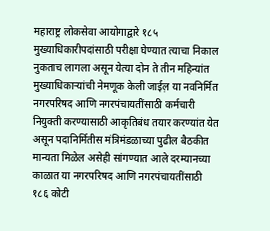महाराष्ट्र लोकसेवा आयोगाद्वारे १८५ मुख्याधिकारीपदांसाठी परीक्षा घेण्यात त्याचा निकाल नुकताच लागला असून येत्या दोन ते तीन महिन्यांत मुख्याधिकाऱ्यांची नेमणूक केली जाईल़ या नवनिर्मित नगरपरिषद आणि नगरपंचायतींसाठी कर्मचारी नियुक्ती करण्यासाठी आकृतिबंध तयार करण्यांत येत असून पदानिर्मितीस मंत्रिमंडळाच्या पुढील बैठकीत मान्यता मिळेल असेही सांगण्यात आले दरम्यानच्या काळात या नगरपरिषद आणि नगरपंचायतींसाठी १८६ कोटी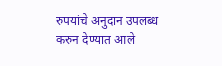रुपयांचे अनुदान उपलब्ध करुन देण्यात आले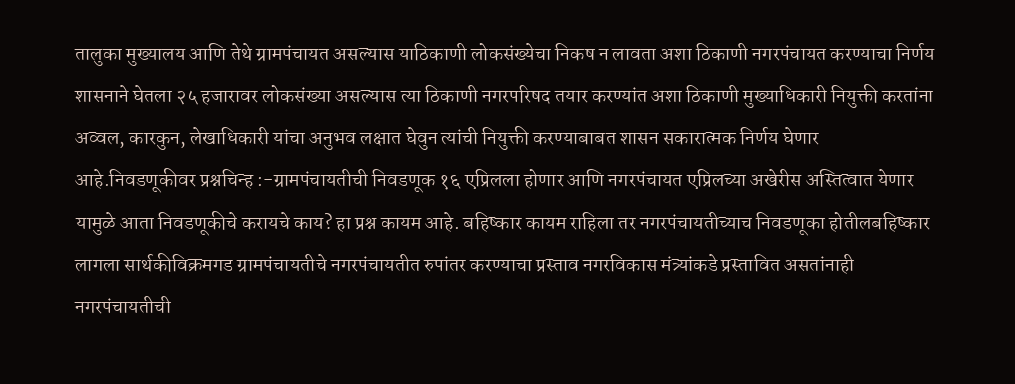तालुका मुख्यालय आणि तेथे ग्रामपंचायत असल्यास याठिकाणी लोकसंख्येचा निकष न लावता अशा ठिकाणी नगरपंचायत करण्याचा निर्णय शासनाने घेतला २५ हजारावर लोकसंख्या असल्यास त्या ठिकाणी नगरपरिषद तयार करण्यांत अशा ठिकाणी मुख्याधिकारी नियुक्ती करतांना अव्वल, कारकुन, लेखाधिकारी यांचा अनुभव लक्षात घेवुन त्यांची नियुक्ती करण्याबाबत शासन सकारात्मक निर्णय घेणार आहे.निवडणूकीवर प्रश्नचिन्ह :-ग्रामपंचायतीची निवडणूक १६ एप्रिलला होणार आणि नगरपंचायत एप्रिलच्या अखेरीस अस्तित्वात येणार यामुळे आता निवडणूकीचे करायचे काय? हा प्रश्न कायम आहे. बहिष्कार कायम राहिला तर नगरपंचायतीच्याच निवडणूका होतीलबहिष्कार लागला सार्थकीविक्रमगड ग्रामपंचायतीचे नगरपंचायतीत रुपांतर करण्याचा प्रस्ताव नगरविकास मंत्र्यांकडे प्रस्तावित असतांनाही नगरपंचायतीची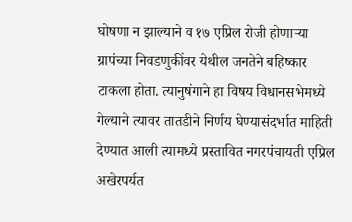घोषणा न झाल्याने व १७ एप्रिल रोजी होणाऱ्या ग्रापंच्या निवडणुकींवर येथील जनतेने बहिष्कार टाकला होता. त्यानुषंगाने हा विषय विधानसभेमध्ये गेल्याने त्यावर तातडीने निर्णय घेण्यासंदर्भात माहिती देण्यात आली त्यामध्ये प्रस्तावित नगरपंचायती एप्रिल अखेरपर्यत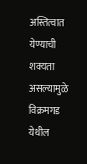अस्तित्वात येण्याची शक्यता असल्यामुळे विक्रमगड येथील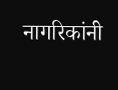नागरिकांनी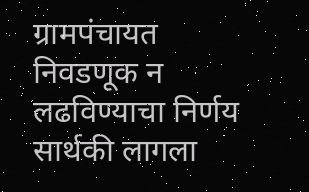ग्रामपंचायत निवडणूक न लढविण्याचा निर्णय सार्थकी लागला